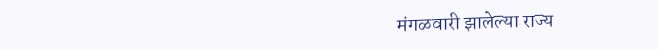मंगळवारी झालेल्या राज्य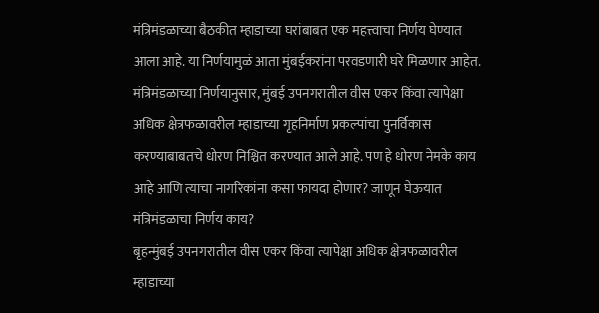मंत्रिमंडळाच्या बैठकीत म्हाडाच्या घरांबाबत एक महत्त्वाचा निर्णय घेण्यात आला आहे. या निर्णयामुळं आता मुंबईकरांना परवडणारी घरे मिळणार आहेत. मंत्रिमंडळाच्या निर्णयानुसार, मुंबई उपनगरातील वीस एकर किंवा त्यापेक्षा अधिक क्षेत्रफळावरील म्हाडाच्या गृहनिर्माण प्रकल्पांचा पुनर्विकास करण्याबाबतचे धोरण निश्चित करण्यात आले आहे. पण हे धोरण नेमके काय आहे आणि त्याचा नागरिकांना कसा फायदा होणार? जाणून घेऊयात
मंत्रिमंडळाचा निर्णय काय?
बृहन्मुंबई उपनगरातील वीस एकर किंवा त्यापेक्षा अधिक क्षेत्रफळावरील म्हाडाच्या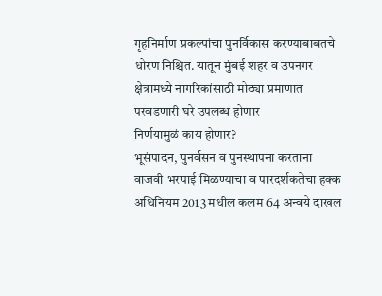गृहनिर्माण प्रकल्पांचा पुनर्विकास करण्याबाबतचे धोरण निश्चित. यातून मुंबई शहर व उपनगर क्षेत्रामध्ये नागरिकांसाठी मोठ्या प्रमाणात परवडणारी घरे उपलब्ध होणार
निर्णयामुळं काय होणार?
भूसंपादन, पुनर्वसन व पुनस्थापना करताना वाजवी भरपाई मिळण्याचा व पारदर्शकतेचा हक्क अधिनियम 2013 मधील कलम 64 अन्वये दाखल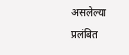असलेल्या प्रलंबित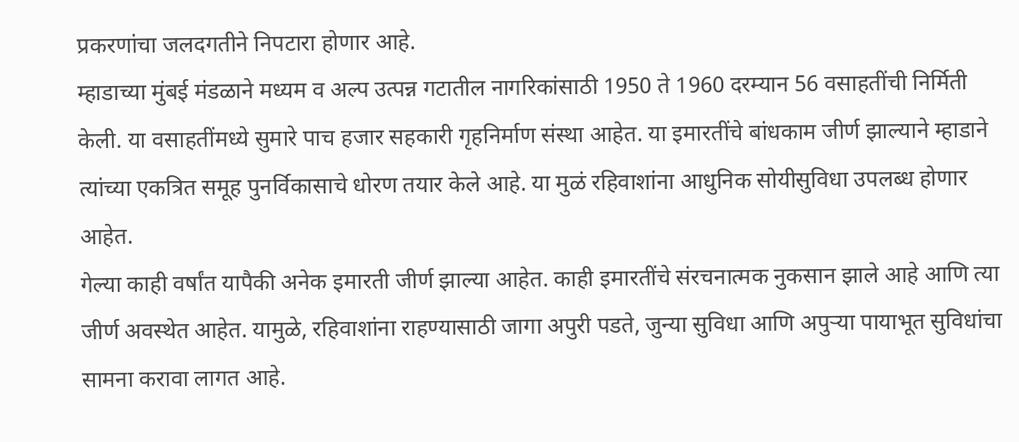प्रकरणांचा जलदगतीने निपटारा होणार आहे.
म्हाडाच्या मुंबई मंडळाने मध्यम व अल्प उत्पन्न गटातील नागरिकांसाठी 1950 ते 1960 दरम्यान 56 वसाहतींची निर्मिती केली. या वसाहतींमध्ये सुमारे पाच हजार सहकारी गृहनिर्माण संस्था आहेत. या इमारतींचे बांधकाम जीर्ण झाल्याने म्हाडाने त्यांच्या एकत्रित समूह पुनर्विकासाचे धोरण तयार केले आहे. या मुळं रहिवाशांना आधुनिक सोयीसुविधा उपलब्ध होणार आहेत.
गेल्या काही वर्षांत यापैकी अनेक इमारती जीर्ण झाल्या आहेत. काही इमारतींचे संरचनात्मक नुकसान झाले आहे आणि त्या जीर्ण अवस्थेत आहेत. यामुळे, रहिवाशांना राहण्यासाठी जागा अपुरी पडते, जुन्या सुविधा आणि अपुऱ्या पायाभूत सुविधांचा सामना करावा लागत आहे.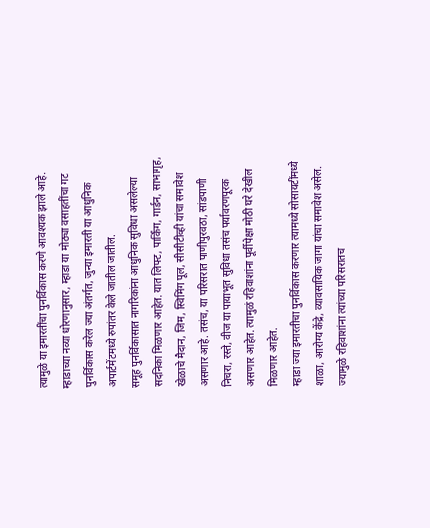त्यामुळे या इमारतींचा पुनर्विकास करणे आवश्यक झाले आहे. म्हाडाच्या नव्या धोरणानुसार, म्हाडा या मोठ्या वसाहतींचा गट पुनर्विकास करेल ज्या अंतर्गत, जुन्या इमारती या आधुनिक अपार्टमेंटमध्ये रुपांतर केले जातील जातील.
समूह पुनर्विकासात नागरिकांना आधुनिक सुविधा असलेल्या सदनिका मिळणार आहेत. यात लिफ्ट, पार्किंग, गार्डन, साभागृह, खेळाचे मैदान, जिम, स्विमिंग पूल, सीसीटीव्ही यांचा समावेश असणार आहे. तसंच, या परिसरात पाणीपुरवठा, सांडपाणी निचरा, रस्ते, वीज या पायाभूत सुविधा तसंच पर्यावरणपूरक असणार आहेत. त्यामुळं रहिवाशांना पूर्वीपेक्षा मोठी घरे देखील मिळणार आहेत.
म्हाडा ज्या इमारतीचा पुनर्विकास करणार त्यामध्ये सोसायटींमध्ये शाळा, आरोग्य केंद्रे, व्यावसायिक जागा यांचा समावेश असेल. ज्यामुळे रहिवाशांना त्यांच्या परिसरातच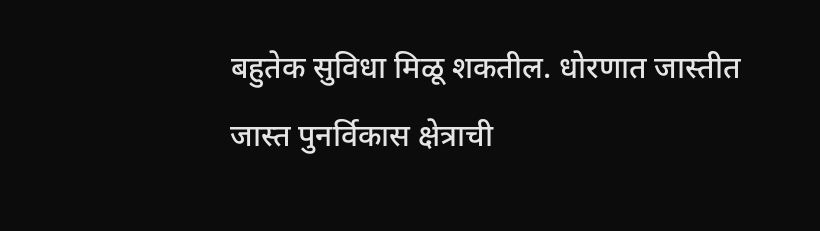बहुतेक सुविधा मिळू शकतील. धोरणात जास्तीत जास्त पुनर्विकास क्षेत्राची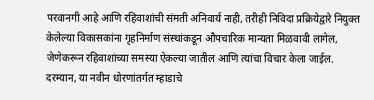परवानगी आहे आणि रहिवाशांची संमती अनिवार्य नाही, तरीही निविदा प्रक्रियेद्वारे नियुक्त केलेल्या विकासकांना गृहनिर्माण संस्थांकडून औपचारिक मान्यता मिळवावी लागेल, जेणेकरून रहिवाशांच्या समस्या ऐकल्या जातील आणि त्यांचा विचार केला जाईल.
दरम्यान, या नवीन धोरणांतर्गत म्हाडाचे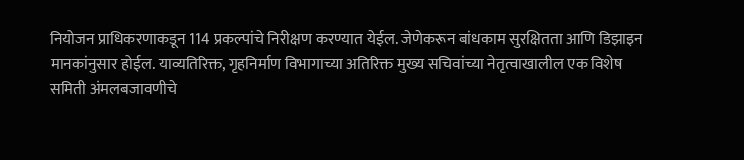नियोजन प्राधिकरणाकडून 114 प्रकल्पांचे निरीक्षण करण्यात येईल. जेणेकरून बांधकाम सुरक्षितता आणि डिझाइन मानकांनुसार होईल. याव्यतिरिक्त, गृहनिर्माण विभागाच्या अतिरिक्त मुख्य सचिवांच्या नेतृत्वाखालील एक विशेष समिती अंमलबजावणीचे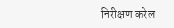निरीक्षण करेल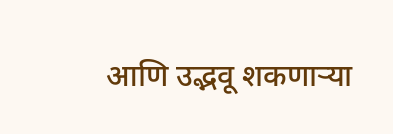आणि उद्भवू शकणाऱ्या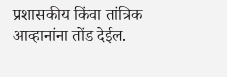प्रशासकीय किंवा तांत्रिक आव्हानांना तोंड देईल.